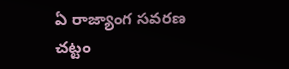ఏ రాజ్యాంగ సవరణ చట్టం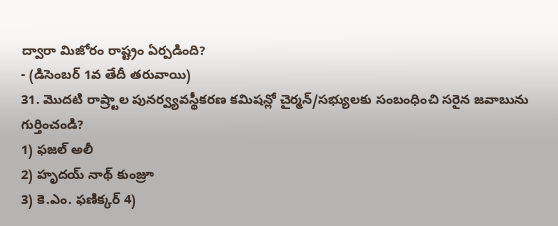ద్వారా మిజోరం రాష్ట్రం ఏర్పడింది?
- (డిసెంబర్ 1వ తేదీ తరువాయి)
31. మొదటి రాష్ర్టాల పునర్వ్యవస్థీకరణ కమిషన్లో చైర్మన్/సభ్యులకు సంబంధించి సరైన జవాబును గుర్తించండి?
1) ఫజల్ అలీ
2) హృదయ్ నాథ్ కుంజ్రూ
3) కె.ఎం. ఫణిక్కర్ 4)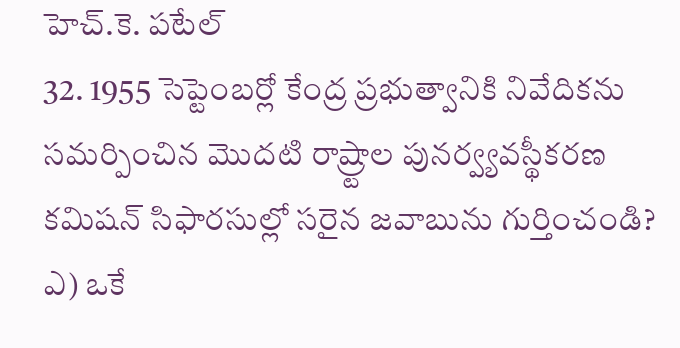హెచ్.కె. పటేల్
32. 1955 సెప్టెంబర్లో కేంద్ర ప్రభుత్వానికి నివేదికను సమర్పించిన మొదటి రాష్ర్టాల పునర్వ్యవస్థీకరణ కమిషన్ సిఫారసుల్లో సరైన జవాబును గుర్తించండి?
ఎ) ఒకే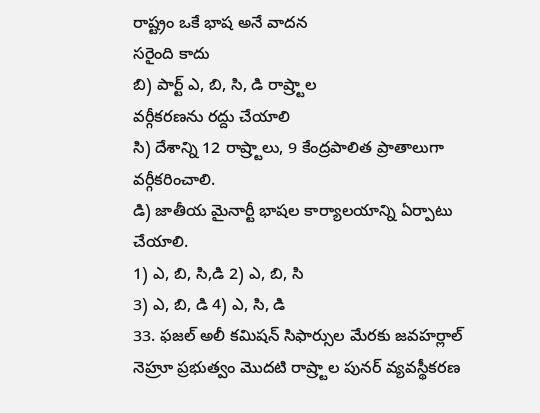రాష్ట్రం ఒకే భాష అనే వాదన
సరైంది కాదు
బి) పార్ట్ ఎ, బి, సి, డి రాష్ర్టాల
వర్గీకరణను రద్దు చేయాలి
సి) దేశాన్ని 12 రాష్ర్టాలు, 9 కేంద్రపాలిత ప్రాతాలుగా వర్గీకరించాలి.
డి) జాతీయ మైనార్టీ భాషల కార్యాలయాన్ని ఏర్పాటు చేయాలి.
1) ఎ, బి, సి,డి 2) ఎ, బి, సి
3) ఎ, బి, డి 4) ఎ, సి, డి
33. ఫజల్ అలీ కమిషన్ సిఫార్సుల మేరకు జవహర్లాల్ నెహ్రూ ప్రభుత్వం మొదటి రాష్ర్టాల పునర్ వ్యవస్థీకరణ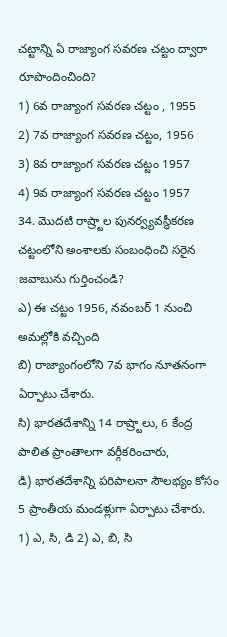చట్టాన్ని ఏ రాజ్యాంగ సవరణ చట్టం ద్వారా రూపొందించింది?
1) 6వ రాజ్యాంగ సవరణ చట్టం , 1955
2) 7వ రాజ్యాంగ సవరణ చట్టం, 1956
3) 8వ రాజ్యాంగ సవరణ చట్టం 1957
4) 9వ రాజ్యాంగ సవరణ చట్టం 1957
34. మొదటి రాష్ర్టాల పునర్వ్యవస్థీకరణ చట్టంలోని అంశాలకు సంబంధించి సరైన జవాబును గుర్తించండి?
ఎ) ఈ చట్టం 1956, నవంబర్ 1 నుంచి అమల్లోకి వచ్చింది
బి) రాజ్యాంగంలోని 7వ భాగం నూతనంగా ఏర్పాటు చేశారు.
సి) భారతదేశాన్ని 14 రాష్ర్టాలు, 6 కేంద్ర పాలిత ప్రాంతాలగా వర్గీకరించారు,
డి) భారతదేశాన్ని పరిపాలనా సౌలభ్యం కోసం 5 ప్రాంతీయ మండళ్లుగా ఏర్పాటు చేశారు.
1) ఎ, సి, డి 2) ఎ, బి, సి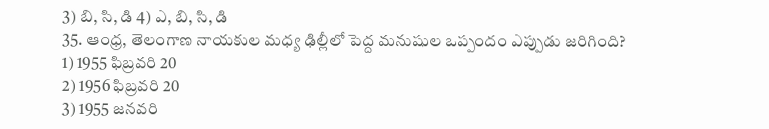3) బి, సి, డి 4) ఎ, బి, సి, డి
35. ఆంధ్ర, తెలంగాణ నాయకుల మధ్య ఢిల్లీలో పెద్ద మనుషుల ఒప్పందం ఎప్పుడు జరిగింది?
1) 1955 ఫిబ్రవరి 20
2) 1956 ఫిబ్రవరి 20
3) 1955 జనవరి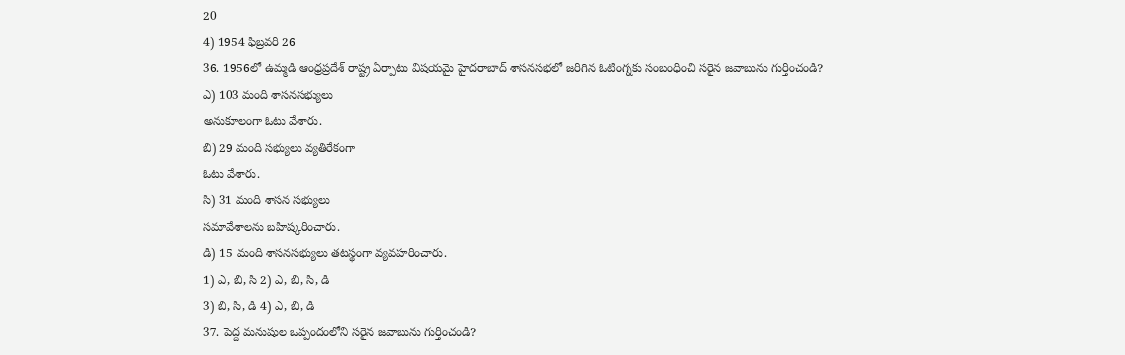20
4) 1954 ఫిబ్రవరి 26
36. 1956లో ఉమ్మడి ఆంధ్రప్రదేశ్ రాష్ట్ర ఏర్పాటు విషయమై హైదరాబాద్ శాసనసభలో జరిగిన ఓటింగ్నకు సంబంధించి సరైన జవాబును గుర్తించండి?
ఎ) 103 మంది శాసనసభ్యులు
అనుకూలంగా ఓటు వేశారు.
బి) 29 మంది సభ్యులు వ్యతిరేకంగా
ఓటు వేశారు.
సి) 31 మంది శాసన సభ్యులు
సమావేశాలను బహిష్కరించారు.
డి) 15 మంది శాసనసభ్యులు తటస్థంగా వ్యవహరించారు.
1) ఎ, బి, సి 2) ఎ, బి, సి, డి
3) బి, సి, డి 4) ఎ, బి, డి
37. పెద్ద మనుషుల ఒప్పందంలోని సరైన జవాబును గుర్తించండి?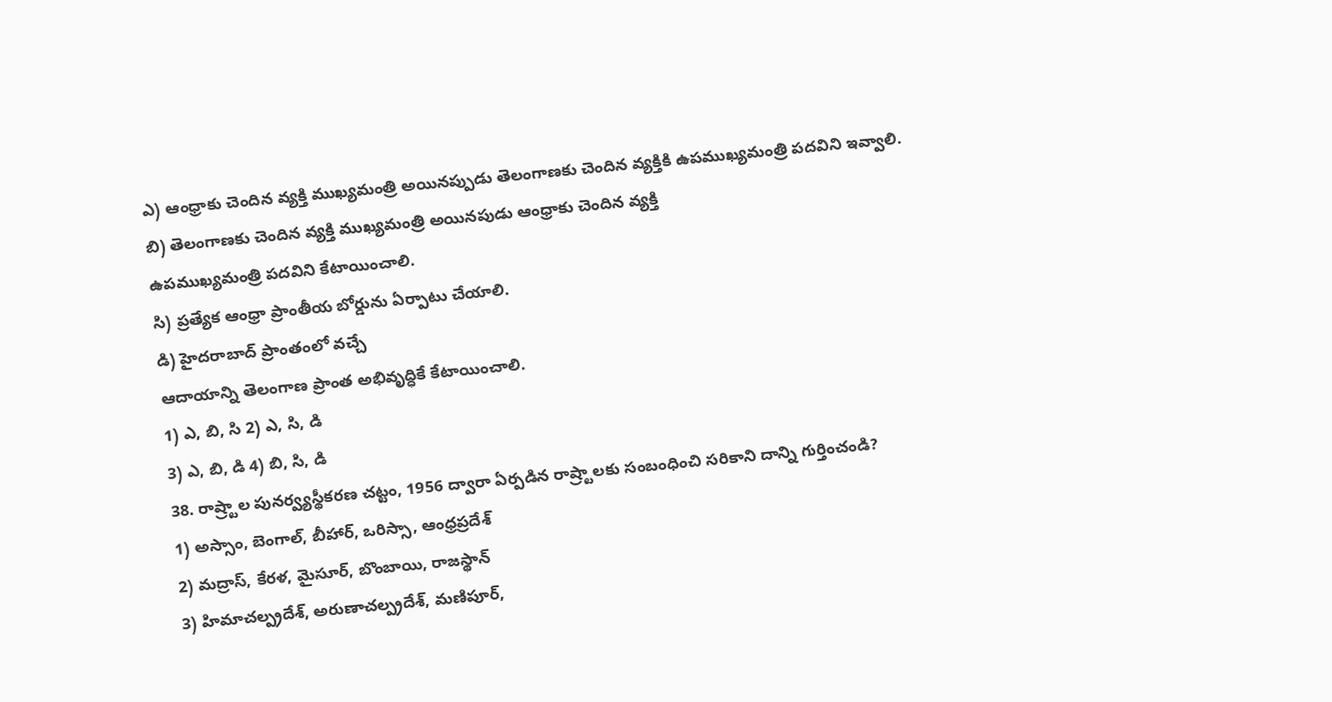ఎ) ఆంధ్రాకు చెందిన వ్యక్తి ముఖ్యమంత్రి అయినప్పుడు తెలంగాణకు చెందిన వ్యక్తికి ఉపముఖ్యమంత్రి పదవిని ఇవ్వాలి.
బి) తెలంగాణకు చెందిన వ్యక్తి ముఖ్యమంత్రి అయినపుడు ఆంధ్రాకు చెందిన వ్యక్తి
ఉపముఖ్యమంత్రి పదవిని కేటాయించాలి.
సి) ప్రత్యేక ఆంధ్రా ప్రాంతీయ బోర్డును ఏర్పాటు చేయాలి.
డి) హైదరాబాద్ ప్రాంతంలో వచ్చే
ఆదాయాన్ని తెలంగాణ ప్రాంత అభివృద్ధికే కేటాయించాలి.
1) ఎ, బి, సి 2) ఎ, సి, డి
3) ఎ, బి, డి 4) బి, సి, డి
38. రాష్ర్టాల పునర్వ్యస్థీకరణ చట్టం, 1956 ద్వారా ఏర్పడిన రాష్ర్టాలకు సంబంధించి సరికాని దాన్ని గుర్తించండి?
1) అస్సాం, బెంగాల్, బీహార్, ఒరిస్సా, ఆంధ్రప్రదేశ్
2) మద్రాస్, కేరళ, మైసూర్, బొంబాయి, రాజస్థాన్
3) హిమాచల్ప్రదేశ్, అరుణాచల్ప్రదేశ్, మణిపూర్,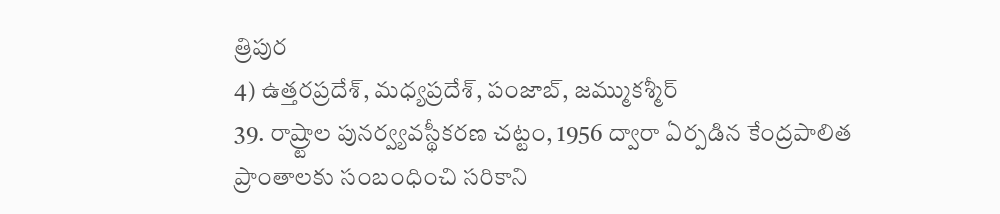త్రిపుర
4) ఉత్తరప్రదేశ్, మధ్యప్రదేశ్, పంజాబ్, జమ్ముకశ్మీర్
39. రాష్ర్టాల పునర్వ్యవస్థీకరణ చట్టం, 1956 ద్వారా ఏర్పడిన కేంద్రపాలిత ప్రాంతాలకు సంబంధించి సరికాని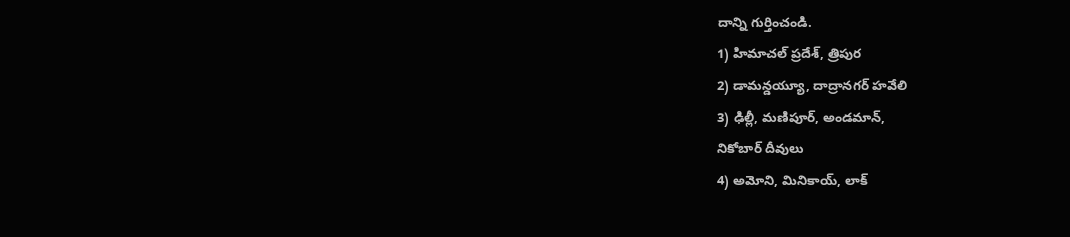దాన్ని గుర్తించండి.
1) హిమాచల్ ప్రదేశ్, త్రిపుర
2) డామన్డయ్యూ, దాద్రానగర్ హవేలి
3) ఢిల్లీ, మణిపూర్, అండమాన్,
నికోబార్ దీవులు
4) అమోని, మినికాయ్, లాక్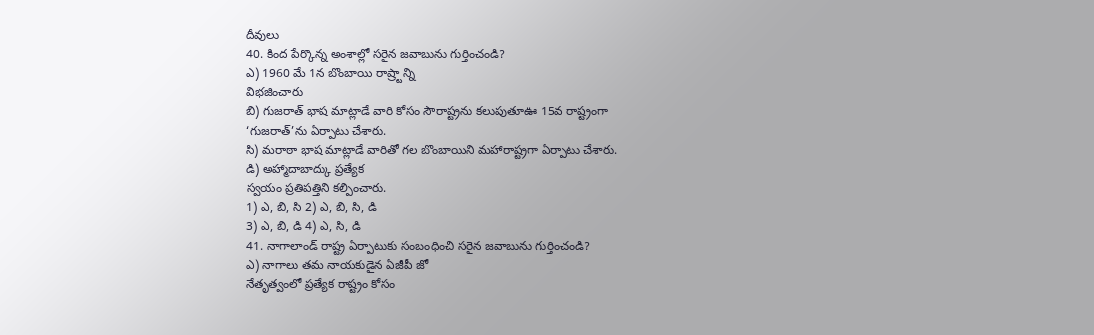దీవులు
40. కింద పేర్కొన్న అంశాల్లో సరైన జవాబును గుర్తించండి?
ఎ) 1960 మే 1న బొంబాయి రాష్ర్టాన్ని
విభజించారు
బి) గుజరాత్ భాష మాట్లాడే వారి కోసం సౌరాష్ట్రను కలుపుతూఊ 15వ రాష్ట్రంగా
‘గుజరాత్’ను ఏర్పాటు చేశారు.
సి) మరాఠా భాష మాట్లాడే వారితో గల బొంబాయిని మహారాష్ట్రగా ఏర్పాటు చేశారు.
డి) అహ్మాదాబాద్కు ప్రత్యేక
స్వయం ప్రతిపత్తిని కల్పించారు.
1) ఎ, బి, సి 2) ఎ, బి, సి, డి
3) ఎ, బి, డి 4) ఎ, సి, డి
41. నాగాలాండ్ రాష్ట్ర ఏర్పాటుకు సంబంధించి సరైన జవాబును గుర్తించండి?
ఎ) నాగాలు తమ నాయకుడైన ఏజీపీ జో
నేతృత్వంలో ప్రత్యేక రాష్ట్రం కోసం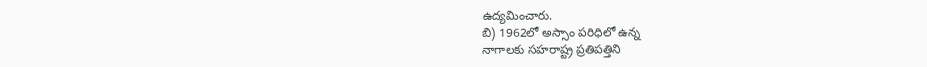ఉద్యమించారు.
బి) 1962లో అస్సాం పరిధిలో ఉన్న
నాగాలకు సహరాష్ట్ర ప్రతిపత్తిని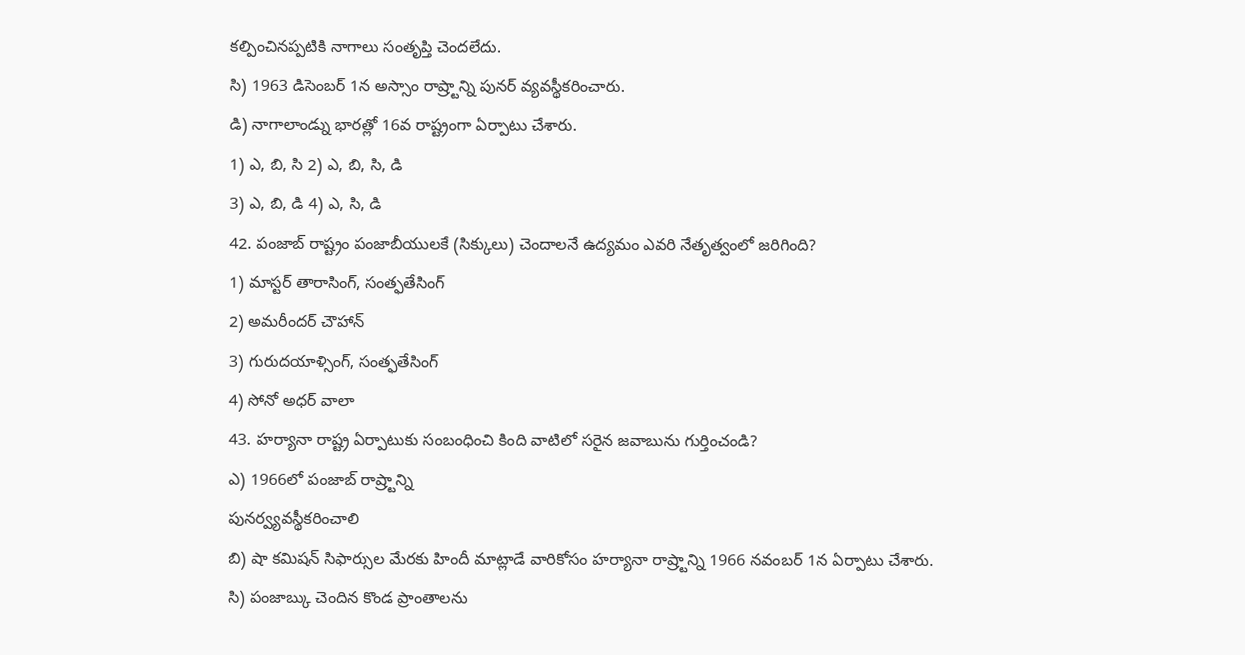కల్పించినప్పటికి నాగాలు సంతృప్తి చెందలేదు.
సి) 1963 డిసెంబర్ 1న అస్సాం రాష్ర్టాన్ని పునర్ వ్యవస్థీకరించారు.
డి) నాగాలాండ్ను భారత్లో 16వ రాష్ట్రంగా ఏర్పాటు చేశారు.
1) ఎ, బి, సి 2) ఎ, బి, సి, డి
3) ఎ, బి, డి 4) ఎ, సి, డి
42. పంజాబ్ రాష్ట్రం పంజాబీయులకే (సిక్కులు) చెందాలనే ఉద్యమం ఎవరి నేతృత్వంలో జరిగింది?
1) మాస్టర్ తారాసింగ్, సంత్ఫతేసింగ్
2) అమరీందర్ చౌహాన్
3) గురుదయాళ్సింగ్, సంత్ఫతేసింగ్
4) సోనో అధర్ వాలా
43. హర్యానా రాష్ట్ర ఏర్పాటుకు సంబంధించి కింది వాటిలో సరైన జవాబును గుర్తించండి?
ఎ) 1966లో పంజాబ్ రాష్ర్టాన్ని
పునర్వ్యవస్థీకరించాలి
బి) షా కమిషన్ సిఫార్సుల మేరకు హిందీ మాట్లాడే వారికోసం హర్యానా రాష్ర్టాన్ని 1966 నవంబర్ 1న ఏర్పాటు చేశారు.
సి) పంజాబ్కు చెందిన కొండ ప్రాంతాలను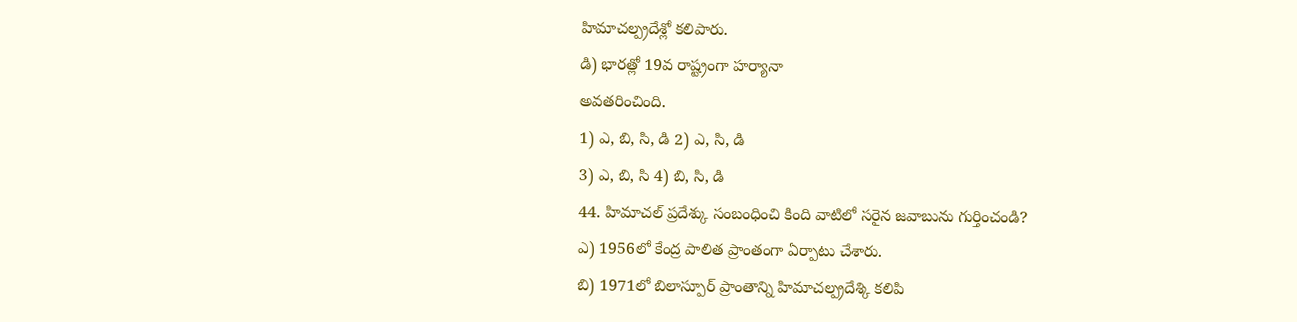హిమాచల్ప్రదేశ్లో కలిపారు.
డి) భారత్లో 19వ రాష్ట్రంగా హర్యానా
అవతరించింది.
1) ఎ, బి, సి, డి 2) ఎ, సి, డి
3) ఎ, బి, సి 4) బి, సి, డి
44. హిమాచల్ ప్రదేశ్కు సంబంధించి కింది వాటిలో సరైన జవాబును గుర్తించండి?
ఎ) 1956లో కేంద్ర పాలిత ప్రాంతంగా ఏర్పాటు చేశారు.
బి) 1971లో బిలాస్పూర్ ప్రాంతాన్ని హిమాచల్ప్రదేశ్కి కలిపి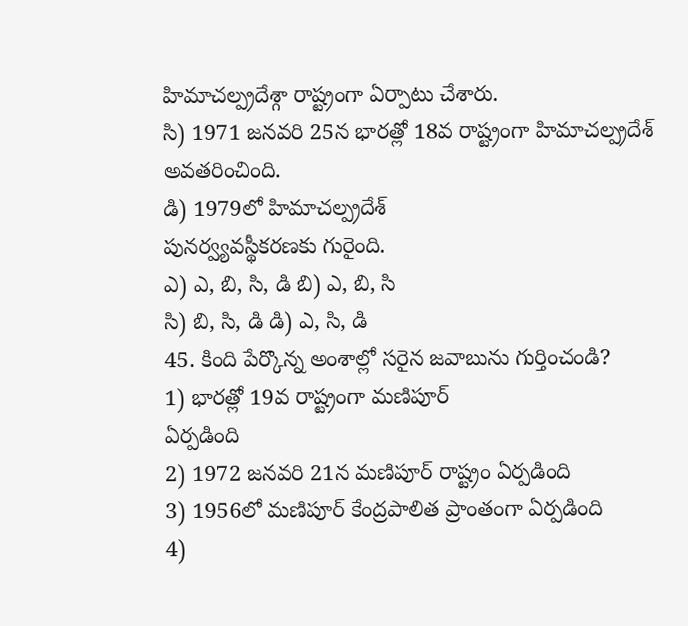హిమాచల్ప్రదేశ్గా రాష్ట్రంగా ఏర్పాటు చేశారు.
సి) 1971 జనవరి 25న భారత్లో 18వ రాష్ట్రంగా హిమాచల్ప్రదేశ్ అవతరించింది.
డి) 1979లో హిమాచల్ప్రదేశ్
పునర్వ్యవస్థీకరణకు గురైంది.
ఎ) ఎ, బి, సి, డి బి) ఎ, బి, సి
సి) బి, సి, డి డి) ఎ, సి, డి
45. కింది పేర్కొన్న అంశాల్లో సరైన జవాబును గుర్తించండి?
1) భారత్లో 19వ రాష్ట్రంగా మణిపూర్
ఏర్పడింది
2) 1972 జనవరి 21న మణిపూర్ రాష్ట్రం ఏర్పడింది
3) 1956లో మణిపూర్ కేంద్రపాలిత ప్రాంతంగా ఏర్పడింది
4)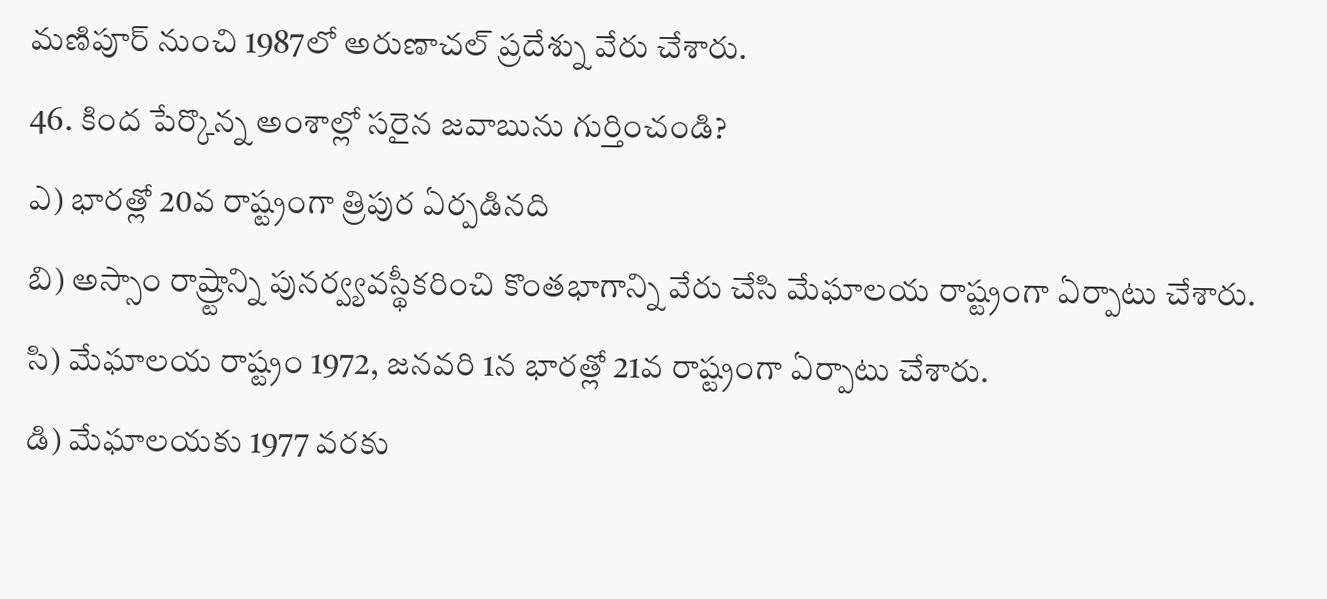మణిపూర్ నుంచి 1987లో అరుణాచల్ ప్రదేశ్ను వేరు చేశారు.
46. కింద పేర్కొన్న అంశాల్లో సరైన జవాబును గుర్తించండి?
ఎ) భారత్లో 20వ రాష్ట్రంగా త్రిపుర ఏర్పడినది
బి) అస్సాం రాష్ర్టాన్ని పునర్వ్యవస్థీకరించి కొంతభాగాన్ని వేరు చేసి మేఘాలయ రాష్ట్రంగా ఏర్పాటు చేశారు.
సి) మేఘాలయ రాష్ట్రం 1972, జనవరి 1న భారత్లో 21వ రాష్ట్రంగా ఏర్పాటు చేశారు.
డి) మేఘాలయకు 1977 వరకు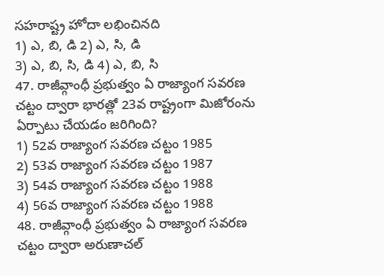సహరాష్ట్ర హోదా లభించినది
1) ఎ, బి, డి 2) ఎ, సి, డి
3) ఎ, బి, సి, డి 4) ఎ, బి, సి
47. రాజీవ్గాంధీ ప్రభుత్వం ఏ రాజ్యాంగ సవరణ చట్టం ద్వారా భారత్లో 23వ రాష్ట్రంగా మిజోరంను ఏర్పాటు చేయడం జరిగింది?
1) 52వ రాజ్యాంగ సవరణ చట్టం 1985
2) 53వ రాజ్యాంగ సవరణ చట్టం 1987
3) 54వ రాజ్యాంగ సవరణ చట్టం 1988
4) 56వ రాజ్యాంగ సవరణ చట్టం 1988
48. రాజీవ్గాంధీ ప్రభుత్వం ఏ రాజ్యాంగ సవరణ చట్టం ద్వారా అరుణాచల్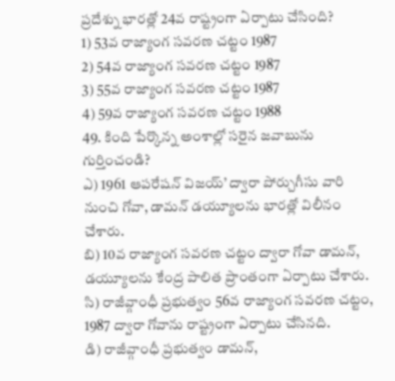ప్రదేశ్ను భారత్లో 24వ రాష్ట్రంగా ఏర్పాటు చేసింది?
1) 53వ రాజ్యాంగ సవరణ చట్టం 1987
2) 54వ రాజ్యాంగ సవరణ చట్టం 1987
3) 55వ రాజ్యాంగ సవరణ చట్టం 1987
4) 59వ రాజ్యాంగ సవరణ చట్టం 1988
49. కింది పేర్కొన్న అంశాల్లో సరైన జవాబును గుర్తించండి?
ఎ) 1961 ఆపరేషన్ విజయ్’ ద్వారా పోర్చుగీసు వారి నుంచి గోవా, డామన్ డయ్యూలను భారత్లో విలీనం చేశారు.
బి) 10వ రాజ్యాంగ సవరణ చట్టం ద్వారా గోవా డామన్, డయ్యూలను కేంద్ర పాలిత ప్రాంతంగా ఏర్పాటు చేశారు.
సి) రాజీవ్గాంధీ ప్రభుత్వం 56వ రాజ్యాంగ సవరణ చట్టం, 1987 ద్వారా గోవాను రాష్ట్రంగా ఏర్పాటు చేసినది.
డి) రాజీవ్గాంధీ ప్రభుత్వం డామన్,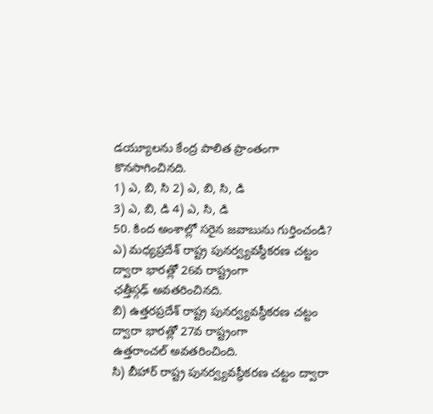డయ్యూలను కేంద్ర పాలిత ప్రాంతంగా
కొనసాగించినది.
1) ఎ, బి, సి 2) ఎ, బి, సి, డి
3) ఎ, బి, డి 4) ఎ, సి, డి
50. కింద అంశాల్లో సరైన జవాబును గుర్తించండి?
ఎ) మధ్యప్రదేశ్ రాష్ట్ర పునర్వ్యవస్థీకరణ చట్టం ద్వారా భారత్లో 26వ రాష్ట్రంగా
ఛత్తీస్గఢ్ అవతరించినది.
బి) ఉత్తరప్రదేశ్ రాష్ట్ర పునర్వ్యవస్థీకరణ చట్టం ద్వారా భారత్లో 27వ రాష్ట్రంగా
ఉత్తరాంచల్ అవతరించింది.
సి) బీహార్ రాష్ట్ర పునర్వ్యవస్థీకరణ చట్టం ద్వారా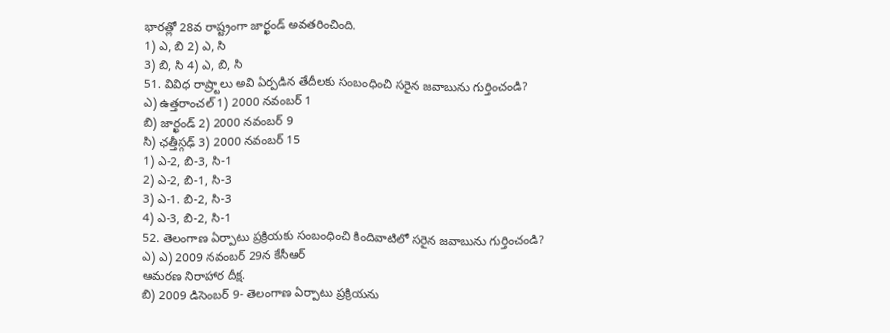భారత్లో 28వ రాష్ట్రంగా జార్ఖండ్ అవతరించింది.
1) ఎ, బి 2) ఎ, సి
3) బి, సి 4) ఎ, బి, సి
51. వివిధ రాష్ర్టాలు అవి ఏర్పడిన తేదీలకు సంబంధించి సరైన జవాబును గుర్తించండి?
ఎ) ఉత్తరాంచల్ 1) 2000 నవంబర్ 1
బి) జార్ఖండ్ 2) 2000 నవంబర్ 9
సి) ఛత్తీస్గఢ్ 3) 2000 నవంబర్ 15
1) ఎ-2, బి-3, సి-1
2) ఎ-2, బి-1, సి-3
3) ఎ-1. బి-2, సి-3
4) ఎ-3, బి-2, సి-1
52. తెలంగాణ ఏర్పాటు ప్రక్రియకు సంబంధించి కిందివాటిలో సరైన జవాబును గుర్తించండి?
ఎ) ఎ) 2009 నవంబర్ 29న కేసీఆర్
ఆమరణ నిరాహార దీక్ష.
బి) 2009 డిసెంబర్ 9- తెలంగాణ ఏర్పాటు ప్రక్రియను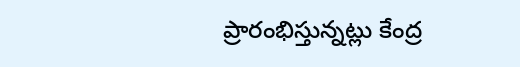ప్రారంభిస్తున్నట్లు కేంద్ర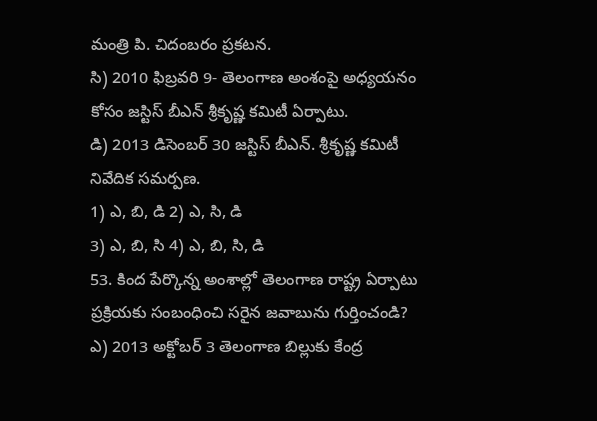మంత్రి పి. చిదంబరం ప్రకటన.
సి) 2010 ఫిబ్రవరి 9- తెలంగాణ అంశంపై అధ్యయనం కోసం జస్టిస్ బీఎన్ శ్రీకృష్ణ కమిటీ ఏర్పాటు.
డి) 2013 డిసెంబర్ 30 జస్టిస్ బీఎన్. శ్రీకృష్ణ కమిటీ నివేదిక సమర్పణ.
1) ఎ, బి, డి 2) ఎ, సి, డి
3) ఎ, బి, సి 4) ఎ, బి, సి, డి
53. కింద పేర్కొన్న అంశాల్లో తెలంగాణ రాష్ట్ర ఏర్పాటు ప్రక్రియకు సంబంధించి సరైన జవాబును గుర్తించండి?
ఎ) 2013 అక్టోబర్ 3 తెలంగాణ బిల్లుకు కేంద్ర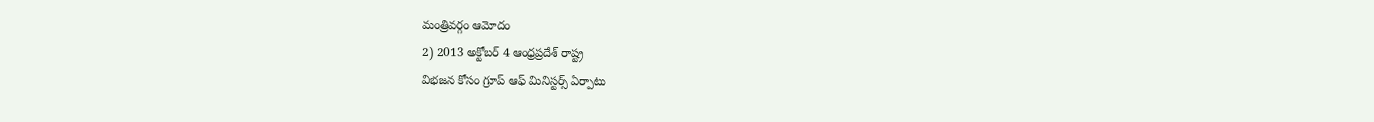మంత్రివర్గం ఆమోదం
2) 2013 అక్టోబర్ 4 ఆంధ్రప్రదేశ్ రాష్ట్ర
విభజన కోసం గ్రూప్ ఆఫ్ మినిస్టర్స్ ఏర్పాటు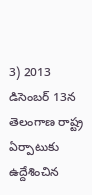3) 2013 డిసెంబర్ 13న తెలంగాణ రాష్ట్ర ఏర్పాటుకు ఉద్దేశించిన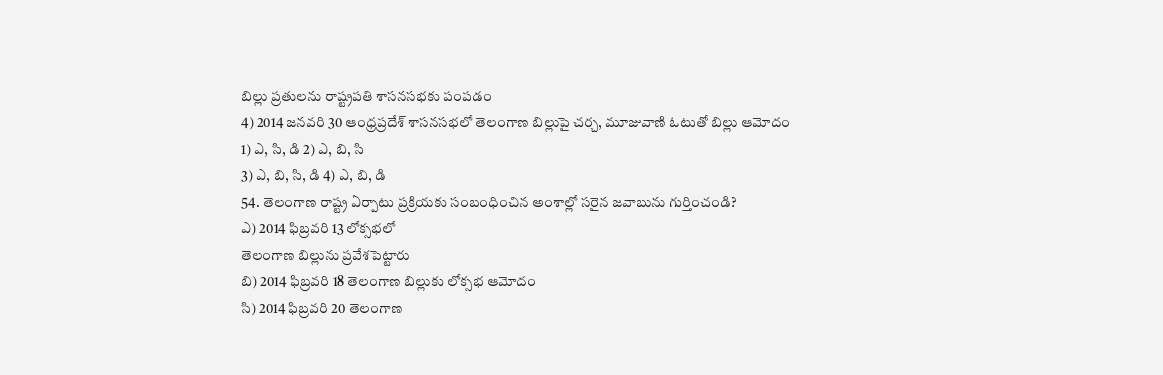బిల్లు ప్రతులను రాష్ట్రపతి శాసనసభకు పంపడం
4) 2014 జనవరి 30 ఆంధ్రప్రదేశ్ శాసనసభలో తెలంగాణ బిల్లుపై చర్చ, మూజువాణి ఓటుతో బిల్లు ఆమోదం
1) ఎ, సి, డి 2) ఎ, బి, సి
3) ఎ, బి, సి, డి 4) ఎ, బి, డి
54. తెలంగాణ రాష్ట్ర ఏర్పాటు ప్రక్రియకు సంబంధించిన అంశాల్లో సరైన జవాబును గుర్తించండి?
ఎ) 2014 ఫిబ్రవరి 13 లోక్సభలో
తెలంగాణ బిల్లును ప్రవేశపెట్టారు
బి) 2014 ఫిబ్రవరి 18 తెలంగాణ బిల్లుకు లోక్సభ ఆమోదం
సి) 2014 ఫిబ్రవరి 20 తెలంగాణ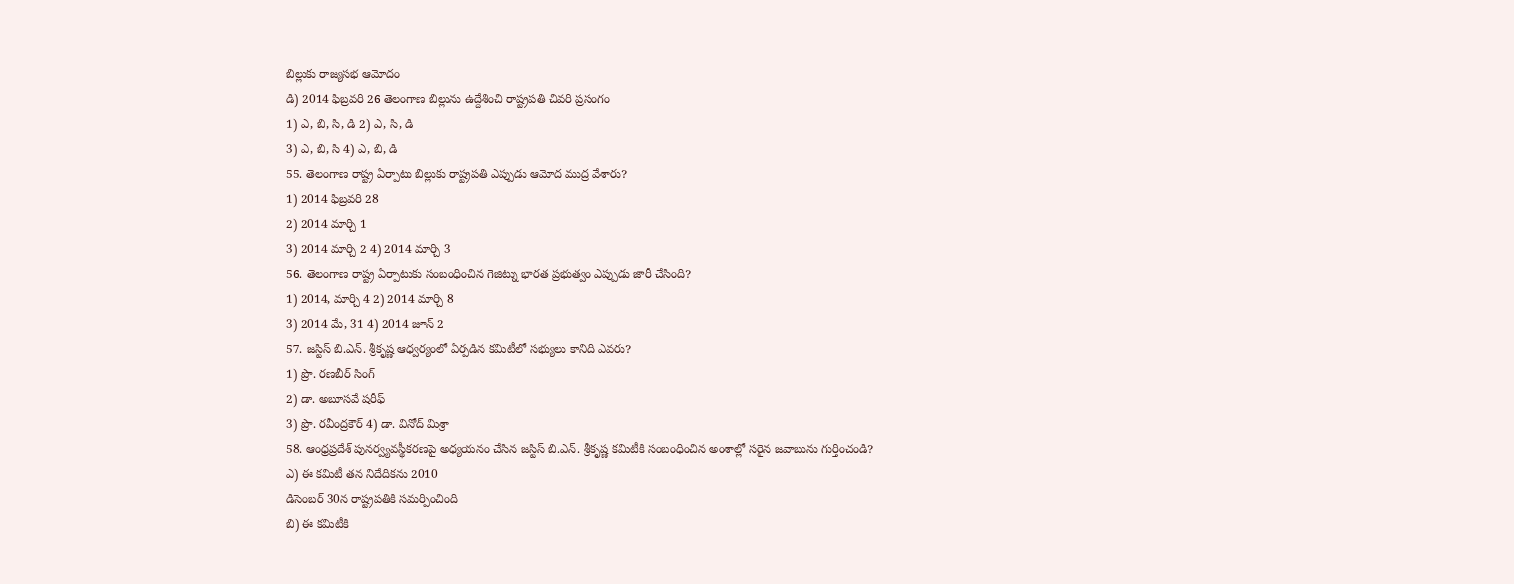బిల్లుకు రాజ్యసభ ఆమోదం
డి) 2014 ఫిబ్రవరి 26 తెలంగాణ బిల్లును ఉద్దేశించి రాష్ట్రపతి చివరి ప్రసంగం
1) ఎ, బి, సి, డి 2) ఎ, సి, డి
3) ఎ, బి, సి 4) ఎ, బి, డి
55. తెలంగాణ రాష్ట్ర ఏర్పాటు బిల్లుకు రాష్ట్రపతి ఎప్పుడు ఆమోద ముద్ర వేశారు?
1) 2014 ఫిబ్రవరి 28
2) 2014 మార్చి 1
3) 2014 మార్చి 2 4) 2014 మార్చి 3
56. తెలంగాణ రాష్ట్ర ఏర్పాటుకు సంబంధించిన గెజిట్ను భారత ప్రభుత్వం ఎప్పుడు జారీ చేసింది?
1) 2014, మార్చి 4 2) 2014 మార్చి 8
3) 2014 మే, 31 4) 2014 జూన్ 2
57. జస్టిస్ బి.ఎన్. శ్రీకృష్ణ ఆధ్వర్యంలో ఏర్పడిన కమిటీలో సభ్యులు కానిది ఎవరు?
1) ప్రొ. రణబీర్ సింగ్
2) డా. అబూసవే షరీఫ్
3) ప్రొ. రవీంద్రకౌర్ 4) డా. వినోద్ మిశ్రా
58. ఆంధ్రప్రదేశ్ పునర్వ్యవస్థీకరణపై అధ్యయనం చేసిన జస్టిస్ బి.ఎన్. శ్రీకృష్ణ కమిటీకి సంబంధించిన అంశాల్లో సరైన జవాబును గుర్తించండి?
ఎ) ఈ కమిటీ తన నిదేదికను 2010
డిసెంబర్ 30న రాష్ట్రపతికి సమర్పించింది
బి) ఈ కమిటీకి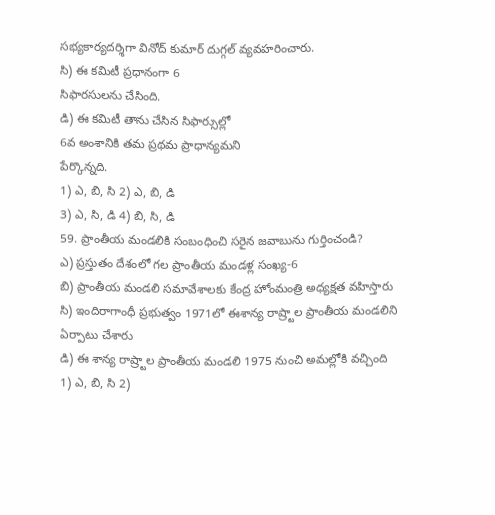సభ్యకార్యదర్శిగా వినోద్ కుమార్ దుగ్గల్ వ్యవహరించారు.
సి) ఈ కమిటీ ప్రధానంగా 6
సిఫారసులను చేసింది.
డి) ఈ కమిటీ తాను చేసిన సిఫార్సుల్లో
6వ అంశానికి తమ ప్రథమ ప్రాధాన్యమని
పేర్కొన్నది.
1) ఎ, బి, సి 2) ఎ, బి, డి
3) ఎ, సి, డి 4) బి, సి, డి
59. ప్రాంతీయ మండలికి సంబంధించి సరైన జవాబును గుర్తించండి?
ఎ) ప్రస్తుతం దేశంలో గల ప్రాంతీయ మండళ్ల సంఖ్య-6
బి) ప్రాంతీయ మండలి సమావేశాలకు కేంద్ర హోంమంత్రి అధ్యక్షత వహిస్తారు
సి) ఇందిరాగాంధీ ప్రభుత్వం 1971లో ఈశాన్య రాష్ర్టాల ప్రాంతీయ మండలిని ఏర్పాటు చేశారు
డి) ఈ శాన్య రాష్ర్టాల ప్రాంతీయ మండలి 1975 నుంచి అమల్లోకి వచ్చింది
1) ఎ, బి, సి 2)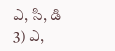ఎ, సి, డి
3) ఎ,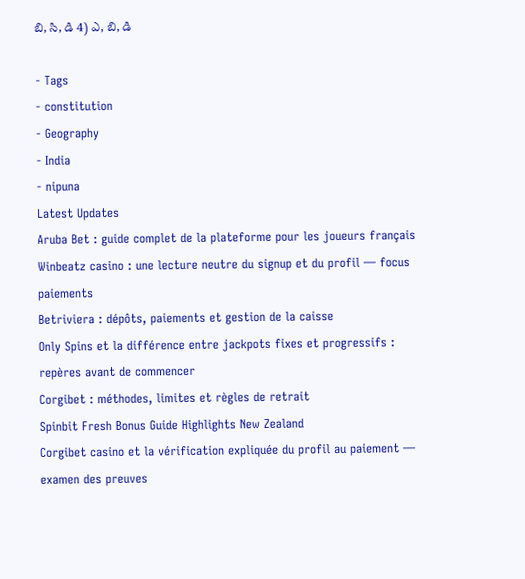బి, సి, డి 4) ఎ, బి, డి

- Tags
- constitution
- Geography
- India
- nipuna
Latest Updates
Aruba Bet : guide complet de la plateforme pour les joueurs français
Winbeatz casino : une lecture neutre du signup et du profil — focus paiements
Betriviera : dépôts, paiements et gestion de la caisse
Only Spins et la différence entre jackpots fixes et progressifs : repères avant de commencer
Corgibet : méthodes, limites et règles de retrait
Spinbit Fresh Bonus Guide Highlights New Zealand
Corgibet casino et la vérification expliquée du profil au paiement — examen des preuves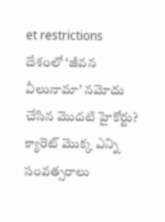et restrictions
దేశంలో ‘జీవన వీలునామా’ నమోదు చేసిన మొదటి హైకోర్టు?
క్యారెట్ మొక్క ఎన్ని సంవత్సరాలు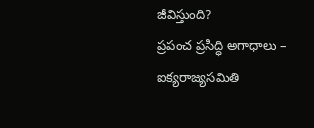జీవిస్తుంది?
ప్రపంచ ప్రసిద్ధి అగాధాలు – ఐక్యరాజ్యసమితి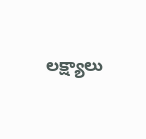లక్ష్యాలు